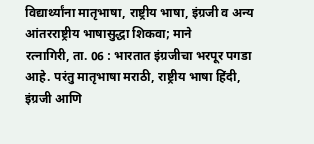विद्यार्थ्यांना मातृभाषा, राष्ट्रीय भाषा, इंग्रजी व अन्य आंतरराष्ट्रीय भाषासुद्धा शिकवा; माने
रत्नागिरी, ता. 06 : भारतात इंग्रजीचा भरपूर पगडा आहे. परंतु मातृभाषा मराठी, राष्ट्रीय भाषा हिंदी, इंग्रजी आणि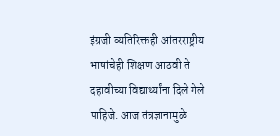इंग्रजी व्यतिरिक्तही आंतरराष्ट्रीय भाषांचेही शिक्षण आठवी ते दहावीच्या विद्यार्थ्यांना दिले गेले पाहिजे. आज तंत्रज्ञानामुळे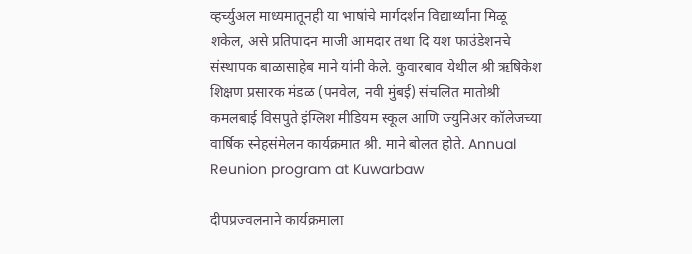व्हर्च्युअल माध्यमातूनही या भाषांचे मार्गदर्शन विद्यार्थ्यांना मिळू शकेल, असे प्रतिपादन माजी आमदार तथा दि यश फाउंडेशनचे संस्थापक बाळासाहेब माने यांनी केले. कुवारबाव येथील श्री ऋषिकेश शिक्षण प्रसारक मंडळ (पनवेल, नवी मुंबई) संचलित मातोश्री कमलबाई विसपुते इंग्लिश मीडियम स्कूल आणि ज्युनिअर कॉलेजच्या वार्षिक स्नेहसंमेलन कार्यक्रमात श्री. माने बोलत होते. Annual Reunion program at Kuwarbaw

दीपप्रज्वलनाने कार्यक्रमाला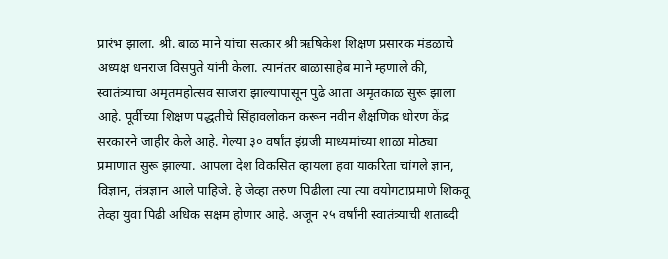प्रारंभ झाला. श्री. बाळ माने यांचा सत्कार श्री ऋषिकेश शिक्षण प्रसारक मंडळाचे अध्यक्ष धनराज विसपुते यांनी केला. त्यानंतर बाळासाहेब माने म्हणाले की, स्वातंत्र्याचा अमृतमहोत्सव साजरा झाल्यापासून पुढे आता अमृतकाळ सुरू झाला आहे. पूर्वीच्या शिक्षण पद्धतीचे सिंहावलोकन करून नवीन शैक्षणिक धोरण केंद्र सरकारने जाहीर केले आहे. गेल्या ३० वर्षांत इंग्रजी माध्यमांच्या शाळा मोठ्या प्रमाणात सुरू झाल्या. आपला देश विकसित व्हायला हवा याकरिता चांगले ज्ञान, विज्ञान, तंत्रज्ञान आले पाहिजे. हे जेव्हा तरुण पिढीला त्या त्या वयोगटाप्रमाणे शिकवू तेव्हा युवा पिढी अधिक सक्षम होणार आहे. अजून २५ वर्षांनी स्वातंत्र्याची शताब्दी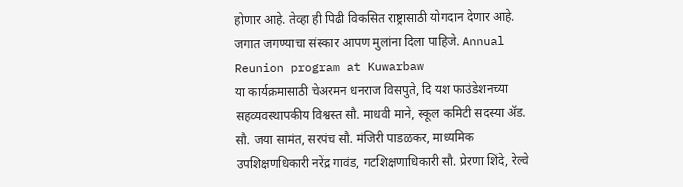होणार आहे. तेव्हा ही पिढी विकसित राष्ट्रासाठी योगदान देणार आहे. जगात जगण्याचा संस्कार आपण मुलांना दिला पाहिजे. Annual Reunion program at Kuwarbaw
या कार्यक्रमासाठी चेअरमन धनराज विसपुते, दि यश फाउंडेशनच्या सहव्यवस्थापकीय विश्वस्त सौ. माधवी माने, स्कूल कमिटी सदस्या ॲड. सौ. जया सामंत, सरपंच सौ. मंजिरी पाडळकर, माध्यमिक उपशिक्षणधिकारी नरेंद्र गावंड, गटशिक्षणाधिकारी सौ. प्रेरणा शिंदे, रेल्वे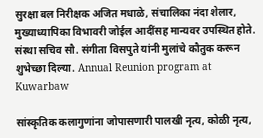सुरक्षा बल निरीक्षक अजित मधाळे, संचालिका नंदा शेलार, मुख्याध्यापिका विभावरी जोईल आदींसह मान्यवर उपस्थित होते. संस्था सचिव सौ. संगीता विसपुते यांनी मुलांचे कौतुक करून शुभेच्छा दिल्या. Annual Reunion program at Kuwarbaw

सांस्कृतिक कलागुणांना जोपासणारी पालखी नृत्य, कोळी नृत्य,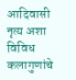आदिवासी नृत्य अशा विविध कलागुणांचे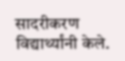सादरीकरण विद्यार्थ्यांनी केले.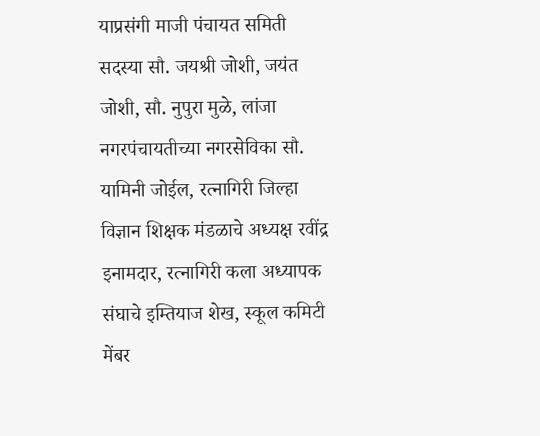याप्रसंगी माजी पंचायत समिती सदस्या सौ. जयश्री जोशी, जयंत जोशी, सौ. नुपुरा मुळे, लांजा नगरपंचायतीच्या नगरसेविका सौ. यामिनी जोईल, रत्नागिरी जिल्हा विज्ञान शिक्षक मंडळाचे अध्यक्ष रवींद्र इनामदार, रत्नागिरी कला अध्यापक संघाचे इम्तियाज शेख, स्कूल कमिटी मेंबर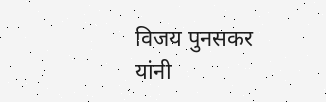विजय पुनसकर यांनी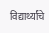विद्यार्थ्यांचे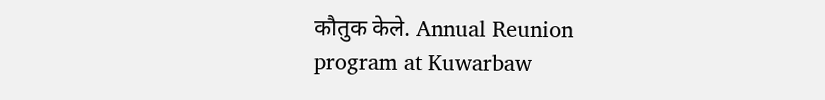कौतुक केले. Annual Reunion program at Kuwarbaw